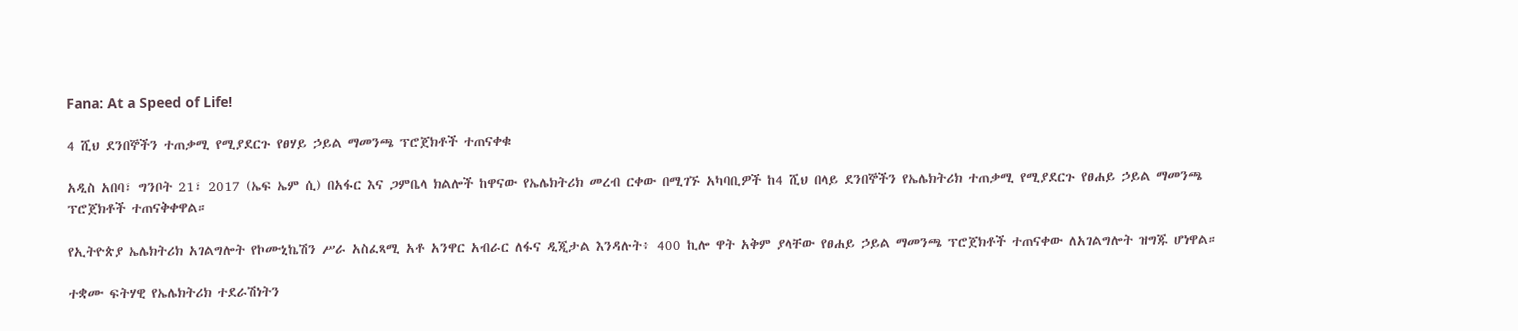Fana: At a Speed of Life!

4 ሺህ ደንበኞችን ተጠቃሚ የሚያደርጉ የፀሃይ ኃይል ማመንጫ ፕሮጀክቶች ተጠናቀቁ

አዲስ አበባ፣ ግንቦት 21፣ 2017 (ኤፍ ኤም ሲ) በአፋር እና ጋምቤላ ክልሎች ከዋናው የኤሌክትሪክ መረብ ርቀው በሚገኙ አካባቢዎች ከ4 ሺህ በላይ ደንበኞችን የኤሌክትሪክ ተጠቃሚ የሚያደርጉ የፀሐይ ኃይል ማመንጫ ፕሮጀክቶች ተጠናቅቀዋል።

የኢትዮጵያ ኤሌክትሪክ አገልግሎት የኮሙኒኬሽን ሥራ አስፈጻሚ አቶ አንዋር አብራር ለፋና ዲጂታል እንዳሉት፥ 400 ኪሎ ዋት አቅም ያላቸው የፀሐይ ኃይል ማመንጫ ፕሮጀክቶች ተጠናቀው ለአገልግሎት ዝግጁ ሆነዋል።

ተቋሙ ፍትሃዊ የኤሌክትሪክ ተደራሽነትን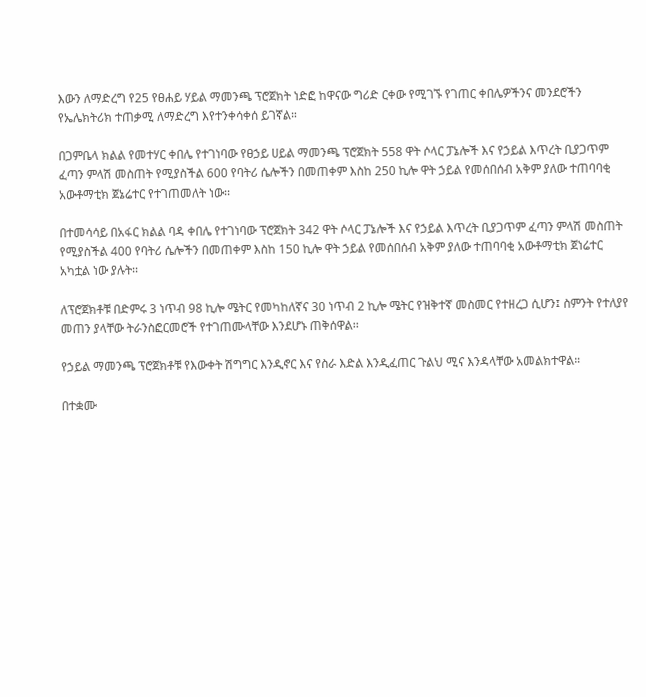እውን ለማድረግ የ25 የፀሐይ ሃይል ማመንጫ ፕሮጀክት ነድፎ ከዋናው ግሪድ ርቀው የሚገኙ የገጠር ቀበሌዎችንና መንደሮችን የኤሌክትሪክ ተጠቃሚ ለማድረግ እየተንቀሳቀሰ ይገኛል።

በጋምቤላ ክልል የመተሃር ቀበሌ የተገነባው የፀኃይ ሀይል ማመንጫ ፕሮጀክት 558 ዋት ሶላር ፓኔሎች እና የኃይል እጥረት ቢያጋጥም ፈጣን ምላሽ መስጠት የሚያስችል 600 የባትሪ ሴሎችን በመጠቀም እስከ 250 ኪሎ ዋት ኃይል የመሰበሰብ አቅም ያለው ተጠባባቂ አውቶማቲክ ጀኔሬተር የተገጠመለት ነው፡፡

በተመሳሳይ በአፋር ክልል ባዳ ቀበሌ የተገነባው ፕሮጀክት 342 ዋት ሶላር ፓኔሎች እና የኃይል እጥረት ቢያጋጥም ፈጣን ምላሽ መስጠት የሚያስችል 400 የባትሪ ሴሎችን በመጠቀም እስከ 150 ኪሎ ዋት ኃይል የመሰበሰብ አቅም ያለው ተጠባባቂ አውቶማቲክ ጀነሬተር አካቷል ነው ያሉት፡፡

ለፕሮጀክቶቹ በድምሩ 3 ነጥብ 98 ኪሎ ሜትር የመካከለኛና 30 ነጥብ 2 ኪሎ ሜትር የዝቅተኛ መስመር የተዘረጋ ሲሆን፤ ስምንት የተለያየ መጠን ያላቸው ትራንስፎርመሮች የተገጠሙላቸው እንደሆኑ ጠቅሰዋል፡፡

የኃይል ማመንጫ ፕሮጀክቶቹ የእውቀት ሽግግር እንዲኖር እና የስራ እድል እንዲፈጠር ጉልህ ሚና እንዳላቸው አመልክተዋል።

በተቋሙ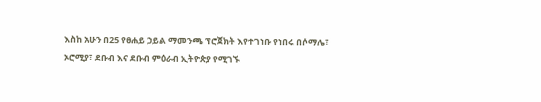እስከ አሁን በ25 የፀሐይ ኃይል ማመንጫ ፕሮጀክት እየተገነቡ የነበሩ በሶማሌ፣ ኦሮሚያ፣ ደቡብ እና ደቡብ ምዕራብ ኢትዮጵያ የሚገኙ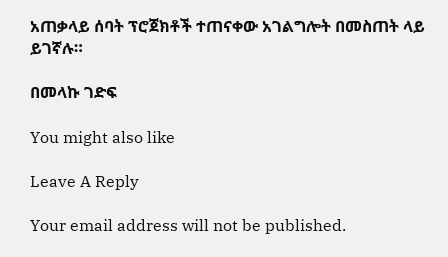አጠቃላይ ሰባት ፕሮጀክቶች ተጠናቀው አገልግሎት በመስጠት ላይ ይገኛሉ።

በመላኩ ገድፍ

You might also like

Leave A Reply

Your email address will not be published.